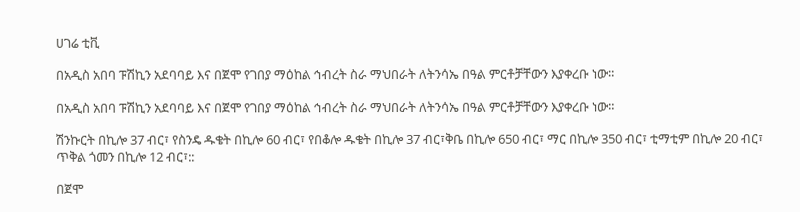ሀገሬ ቲቪ

በአዲስ አበባ ፑሽኪን አደባባይ እና በጀሞ የገበያ ማዕከል ኅብረት ስራ ማህበራት ለትንሳኤ በዓል ምርቶቻቸውን እያቀረቡ ነው።

በአዲስ አበባ ፑሽኪን አደባባይ እና በጀሞ የገበያ ማዕከል ኅብረት ስራ ማህበራት ለትንሳኤ በዓል ምርቶቻቸውን እያቀረቡ ነው።

ሽንኩርት በኪሎ 37 ብር፣ የስንዴ ዱቄት በኪሎ 60 ብር፣ የበቆሎ ዱቄት በኪሎ 37 ብር፣ቅቤ በኪሎ 650 ብር፣ ማር በኪሎ 350 ብር፣ ቲማቲም በኪሎ 20 ብር፣ ጥቅል ጎመን በኪሎ 12 ብር፣::

በጀሞ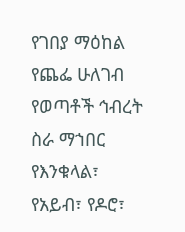የገበያ ማዕከል የጨፌ ሁለገብ የወጣቶች ኅብረት ስራ ማኀበር የእንቁላል፣ የአይብ፣ የዶሮ፣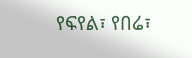የፍየል፣ የበሬ፣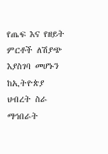የጤፍ እና የዘይት ምርቶች ለሽያጭ እያስገባ መሆኑን ከኢትዮጵያ ህብረት ስራ ማኅበራት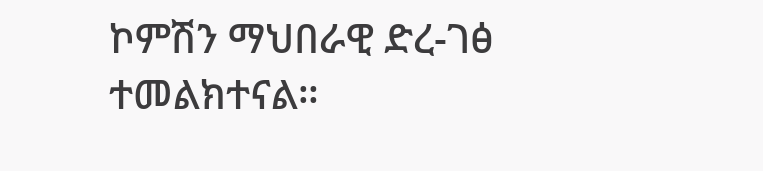ኮምሽን ማህበራዊ ድረ-ገፅ ተመልክተናል።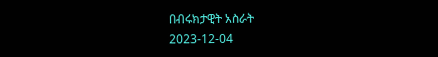በብሩክታዊት አስራት
2023-12-04